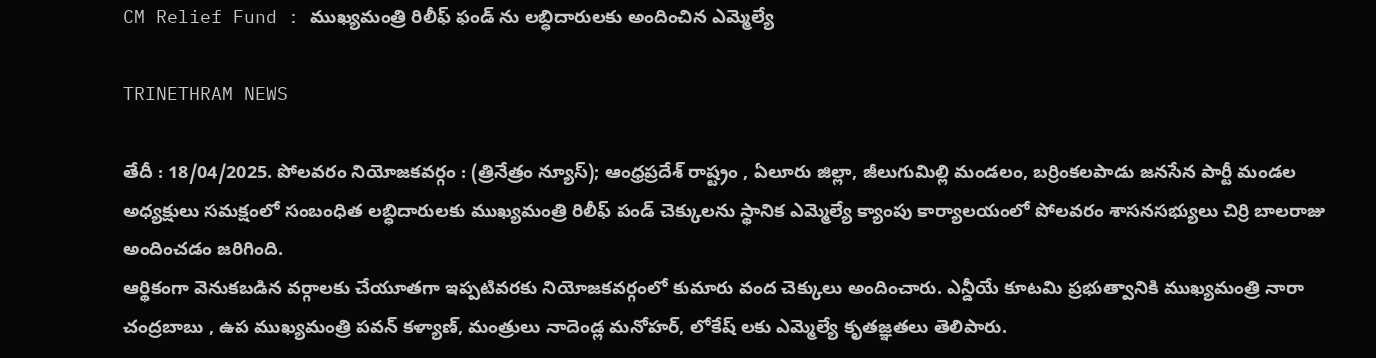CM Relief Fund : ముఖ్యమంత్రి రిలీఫ్ ఫండ్ ను లబ్ధిదారులకు అందించిన ఎమ్మెల్యే

TRINETHRAM NEWS

తేదీ : 18/04/2025. పోలవరం నియోజకవర్గం : (త్రినేత్రం న్యూస్); ఆంధ్రప్రదేశ్ రాష్ట్రం , ఏలూరు జిల్లా, జీలుగుమిల్లి మండలం, బర్రింకలపాడు జనసేన పార్టీ మండల అధ్యక్షులు సమక్షంలో సంబంధిత లబ్ధిదారులకు ముఖ్యమంత్రి రిలీఫ్ పండ్ చెక్కులను స్థానిక ఎమ్మెల్యే క్యాంపు కార్యాలయంలో పోలవరం శాసనసభ్యులు చిర్రి బాలరాజు అందించడం జరిగింది.
ఆర్థికంగా వెనుకబడిన వర్గాలకు చేయూతగా ఇప్పటివరకు నియోజకవర్గంలో కుమారు వంద చెక్కులు అందించారు. ఎన్డీయే కూటమి ప్రభుత్వానికి ముఖ్యమంత్రి నారా చంద్రబాబు , ఉప ముఖ్యమంత్రి పవన్ కళ్యాణ్, మంత్రులు నాదెండ్ల మనోహర్, లోకేష్ లకు ఎమ్మెల్యే కృతజ్ఞతలు తెలిపారు.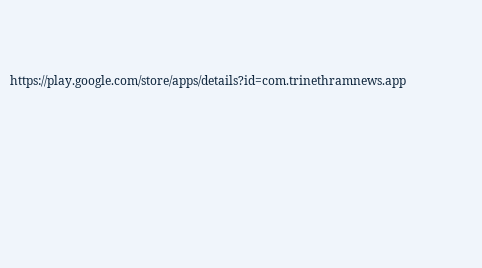https://play.google.com/store/apps/details?id=com.trinethramnews.app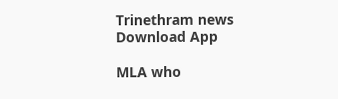Trinethram news
Download App

MLA who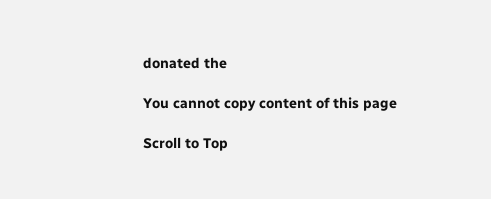donated the

You cannot copy content of this page

Scroll to Top